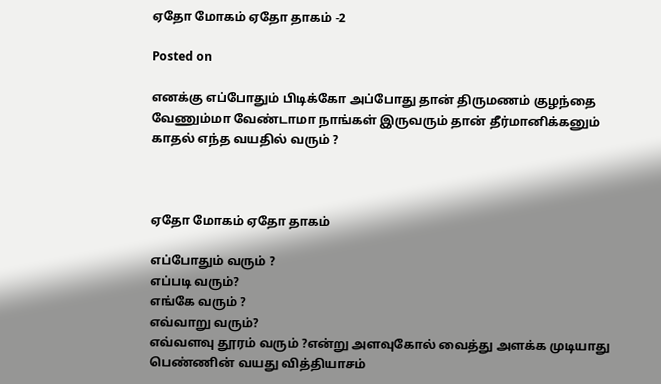ஏதோ மோகம் ஏதோ தாகம் -2

Posted on

எனக்கு எப்போதும் பிடிக்கோ அப்போது தான் திருமணம் குழந்தை வேணும்மா வேண்டாமா நாங்கள் இருவரும் தான் தீர்மானிக்கனும் காதல் எந்த வயதில் வரும் ?



ஏதோ மோகம் ஏதோ தாகம்

எப்போதும் வரும் ?
எப்படி வரும்?
எங்கே வரும் ?
எவ்வாறு வரும்?
எவ்வளவு தூரம் வரும் ?என்று அளவுகோல் வைத்து அளக்க முடியாது பெண்ணின் வயது வித்தியாசம்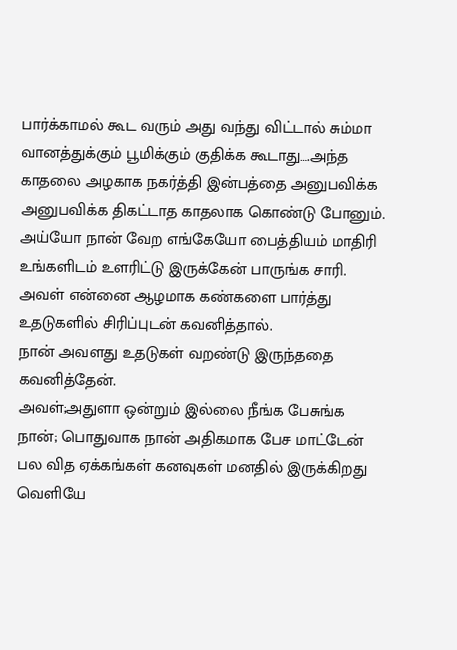பார்க்காமல் கூட வரும் அது வந்து விட்டால் சும்மா வானத்துக்கும் பூமிக்கும் குதிக்க கூடாது….அந்த காதலை அழகாக நகர்த்தி இன்பத்தை அனுபவிக்க அனுபவிக்க திகட்டாத காதலாக கொண்டு போனும்.
அய்யோ நான் வேற எங்கேயோ பைத்தியம் மாதிரி உங்களிடம் உளரிட்டு இருக்கேன் பாருங்க சாரி.
அவள் என்னை ஆழமாக கண்களை பார்த்து உதடுகளில் சிரிப்புடன் கவனித்தால்.
நான் அவளது உதடுகள் வறண்டு இருந்ததை கவனித்தேன்.
அவள்;அதுளா ஒன்றும் இல்லை நீங்க பேசுங்க
நான்; பொதுவாக நான் அதிகமாக பேச மாட்டேன் பல வித ஏக்கங்கள் கனவுகள் மனதில் இருக்கிறது வெளியே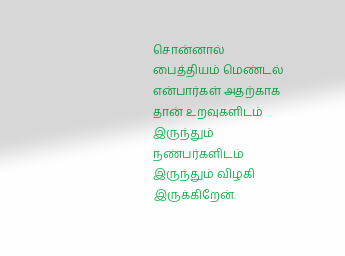சொன்னால் பைத்தியம் மெண்டல் என்பார்கள் அதற்காக தான் உறவுகளிடம் இருந்தும் நண்பர்களிடம் இருந்தும் விழகி இருக்கிறேன்.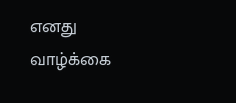எனது வாழ்க்கை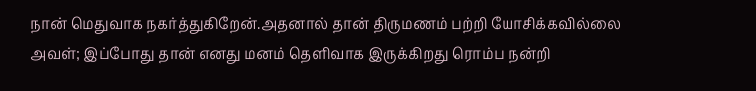நான் மெதுவாக நகர்த்துகிறேன்.அதனால் தான் திருமணம் பற்றி யோசிக்கவில்லை
அவள்; இப்போது தான் எனது மனம் தெளிவாக இருக்கிறது ரொம்ப நன்றி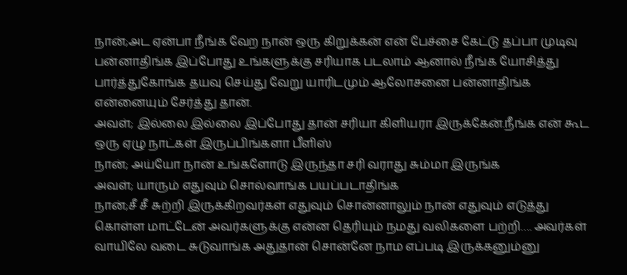நான்;அட ஏன்பா நீங்க வேற நான் ஒரு கிறுக்கன் என் பேச்சை கேட்டு தப்பா முடிவு பன்னாதிங்க இப்போது உங்களுக்கு சரியாக படலாம் ஆனால் நீங்க யோசித்து பார்த்துகோங்க தயவு செய்து வேறு யாரிடமும் ஆலோசனை பன்னாதிங்க என்னையும் சேர்த்து தான்.
அவள்; இல்லை இல்லை இப்போது தான் சரியா கிளியரா இருக்கேன்.நீங்க என் கூட ஒரு ஏழு நாட்கள் இருப்பிங்களா பீளிஸ்
நான்; அய்யோ நான் உங்களோடு இருந்தா சரி வராது சும்மா இருங்க
அவள்; யாரும் எதுவும் சொல்வாங்க பயப்படாதிங்க
நான்;சீ சீ சுற்றி இருக்கிறவர்கள் எதுவும் சொன்னாலும் நான் எதுவும் எடுத்து கொள்ள மாட்டேன் அவர்களுக்கு என்ன தெரியும் நமது வலிகளை பற்றி…. அவர்கள் வாயிலே வடை சுடுவாங்க அதுதான் சொன்னே நாம எப்படி இருக்கனும்னு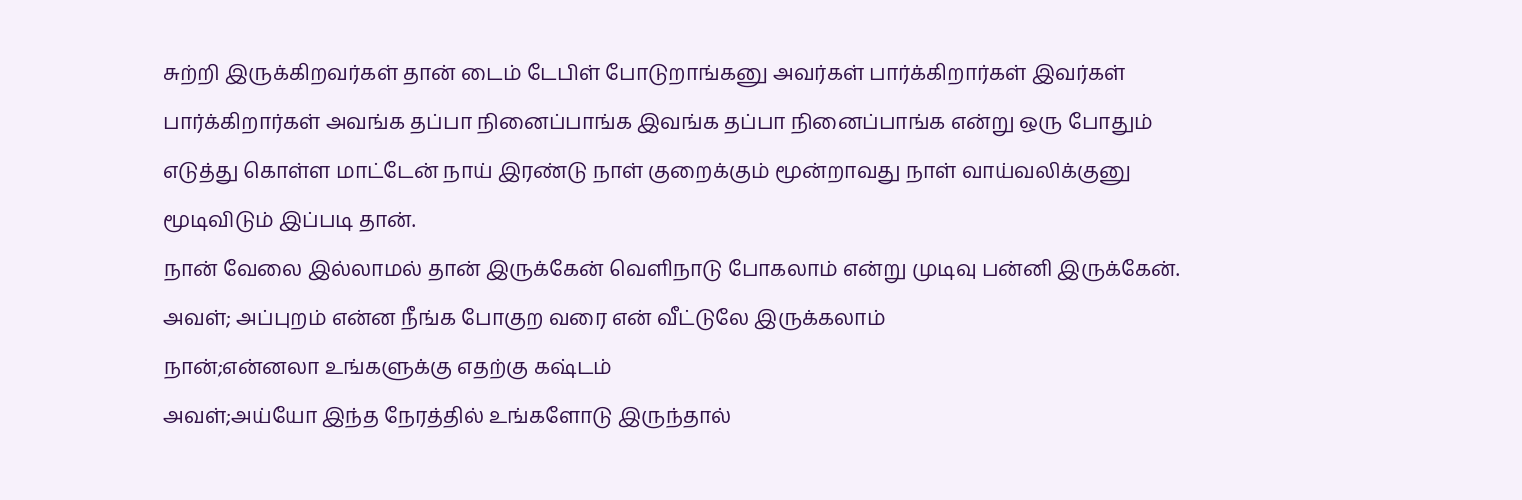சுற்றி இருக்கிறவர்கள் தான் டைம் டேபிள் போடுறாங்கனு அவர்கள் பார்க்கிறார்கள் இவர்கள் பார்க்கிறார்கள் அவங்க தப்பா நினைப்பாங்க இவங்க தப்பா நினைப்பாங்க என்று ஒரு போதும் எடுத்து கொள்ள மாட்டேன் நாய் இரண்டு நாள் குறைக்கும் மூன்றாவது நாள் வாய்வலிக்குனு மூடிவிடும் இப்படி தான்.
நான் வேலை இல்லாமல் தான் இருக்கேன் வெளிநாடு போகலாம் என்று முடிவு பன்னி இருக்கேன்.
அவள்; அப்புறம் என்ன நீங்க போகுற வரை என் வீட்டுலே இருக்கலாம்
நான்;என்னலா உங்களுக்கு எதற்கு கஷ்டம்
அவள்;அய்யோ இந்த நேரத்தில் உங்களோடு இருந்தால்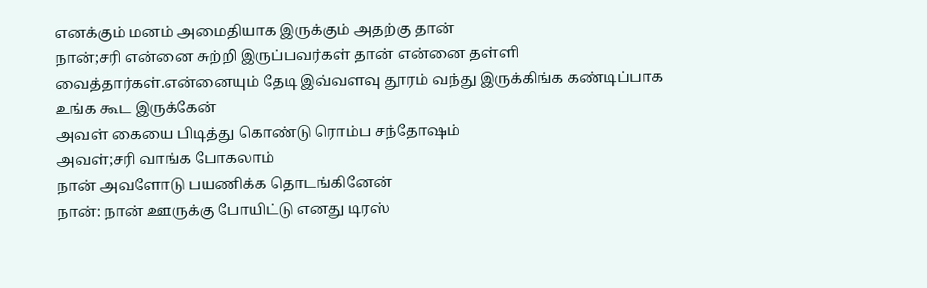எனக்கும் மனம் அமைதியாக இருக்கும் அதற்கு தான்
நான்;சரி என்னை சுற்றி இருப்பவர்கள் தான் என்னை தள்ளி வைத்தார்கள்.என்னையும் தேடி இவ்வளவு தூரம் வந்து இருக்கிங்க கண்டிப்பாக உங்க கூட இருக்கேன்
அவள் கையை பிடித்து கொண்டு ரொம்ப சந்தோஷம்
அவள்;சரி வாங்க போகலாம்
நான் அவளோடு பயணிக்க தொடங்கினேன்
நான்: நான் ஊருக்கு போயிட்டு எனது டிரஸ்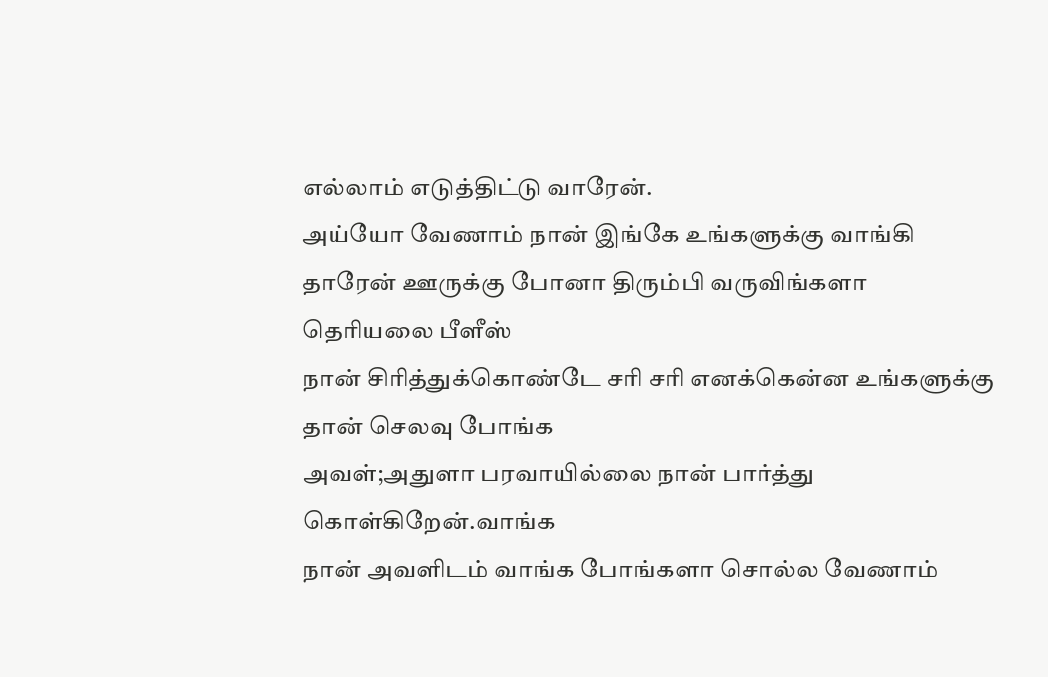எல்லாம் எடுத்திட்டு வாரேன்.
அய்யோ வேணாம் நான் இங்கே உங்களுக்கு வாங்கி தாரேன் ஊருக்கு போனா திரும்பி வருவிங்களா தெரியலை பீளீஸ்
நான் சிரித்துக்கொண்டே சரி சரி எனக்கென்ன உங்களுக்கு தான் செலவு போங்க
அவள்;அதுளா பரவாயில்லை நான் பார்த்து கொள்கிறேன்.வாங்க
நான் அவளிடம் வாங்க போங்களா சொல்ல வேணாம்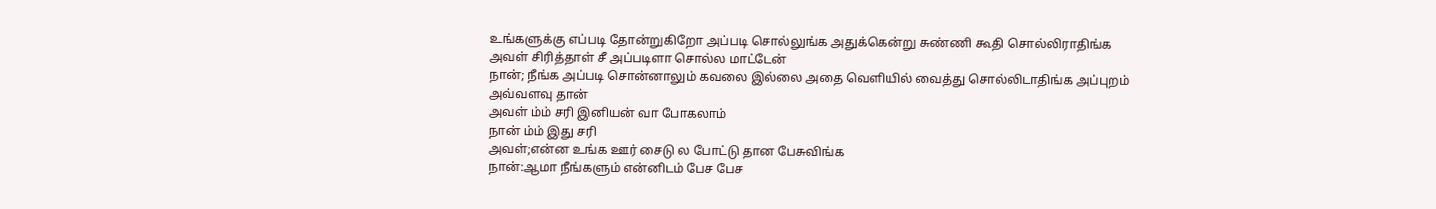உங்களுக்கு எப்படி தோன்றுகிறோ அப்படி சொல்லுங்க அதுக்கென்று சுண்ணி கூதி சொல்லிராதிங்க
அவள் சிரித்தாள் சீ அப்படிளா சொல்ல மாட்டேன்
நான்; நீங்க அப்படி சொன்னாலும் கவலை இல்லை அதை வெளியில் வைத்து சொல்லிடாதிங்க அப்புறம் அவ்வளவு தான்
அவள் ம்ம் சரி இனியன் வா போகலாம்
நான் ம்ம் இது சரி
அவள்;என்ன உங்க ஊர் சைடு ல போட்டு தான பேசுவிங்க
நான்:ஆமா நீங்களும் என்னிடம் பேச பேச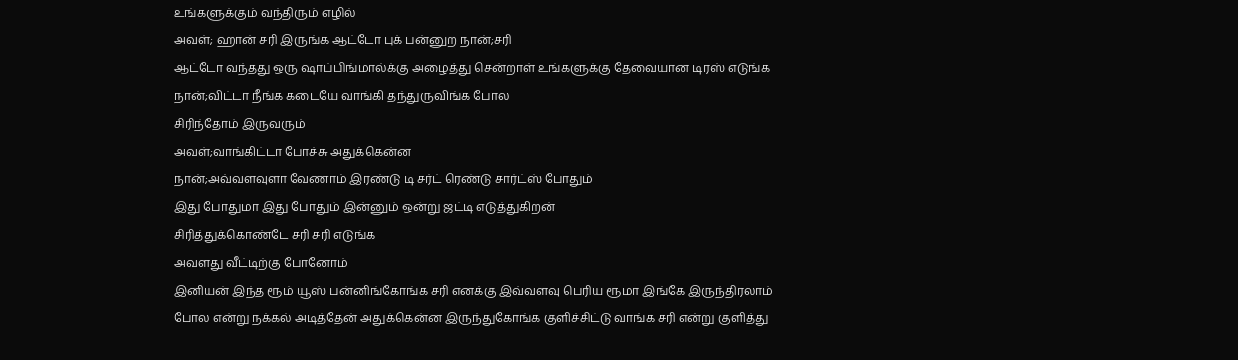உங்களுக்கும் வந்திரும் எழில்
அவள்; ஹான் சரி இருங்க ஆட்டோ புக் பன்னுற நான்;சரி
ஆட்டோ வந்தது ஒரு ஷாப்பிங்மால்க்கு அழைத்து சென்றாள் உங்களுக்கு தேவையான டிரஸ் எடுங்க
நான்;விட்டா நீங்க கடையே வாங்கி தந்துருவிங்க போல
சிரிந்தோம் இருவரும்
அவள்;வாங்கிட்டா போச்சு அதுக்கென்ன
நான்;அவ்வளவுளா வேணாம் இரண்டு டி சர்ட் ரெண்டு சார்ட்ஸ் போதும்
இது போதுமா இது போதும் இன்னும் ஒன்று ஜட்டி எடுத்துகிறன்
சிரித்துக்கொண்டே சரி சரி எடுங்க
அவளது வீட்டிற்கு போனோம்
இனியன் இந்த ரூம் யூஸ் பன்னிங்கோங்க சரி எனக்கு இவ்வளவு பெரிய ரூமா இங்கே இருந்திரலாம் போல என்று நக்கல் அடித்தேன் அதுக்கென்ன இருந்துகோங்க குளிச்சிட்டு வாங்க சரி என்று குளித்து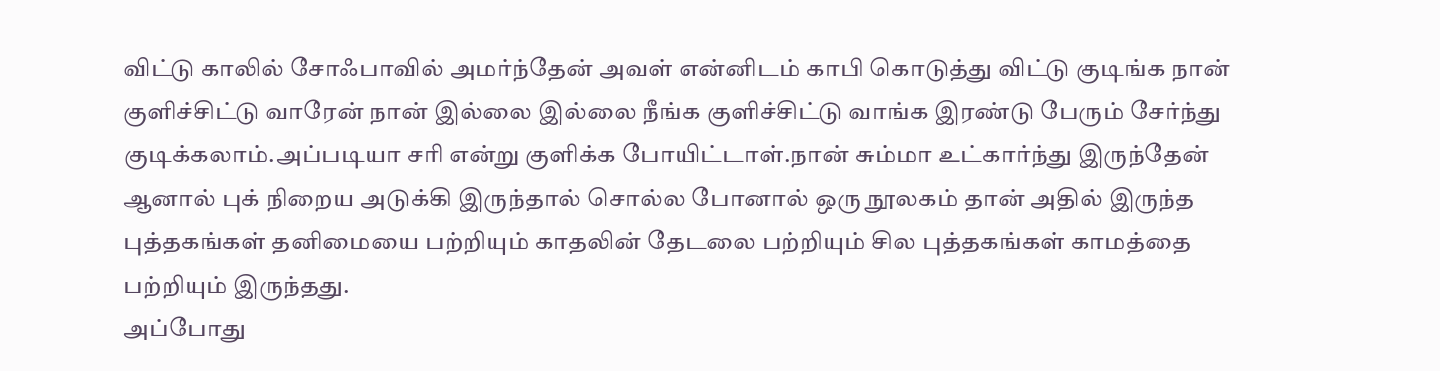விட்டு காலில் சோஃபாவில் அமர்ந்தேன் அவள் என்னிடம் காபி கொடுத்து விட்டு குடிங்க நான் குளிச்சிட்டு வாரேன் நான் இல்லை இல்லை நீங்க குளிச்சிட்டு வாங்க இரண்டு பேரும் சேர்ந்து குடிக்கலாம்.அப்படியா சரி என்று குளிக்க போயிட்டாள்.நான் சும்மா உட்கார்ந்து இருந்தேன் ஆனால் புக் நிறைய அடுக்கி இருந்தால் சொல்ல போனால் ஒரு நூலகம் தான் அதில் இருந்த புத்தகங்கள் தனிமையை பற்றியும் காதலின் தேடலை பற்றியும் சில புத்தகங்கள் காமத்தை பற்றியும் இருந்தது.
அப்போது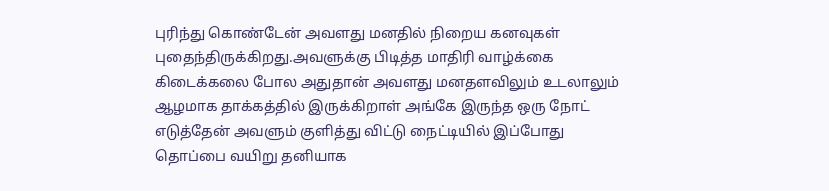புரிந்து கொண்டேன் அவளது மனதில் நிறைய கனவுகள் புதைந்திருக்கிறது.அவளுக்கு பிடித்த மாதிரி வாழ்க்கை கிடைக்கலை போல அதுதான் அவளது மனதளவிலும் உடலாலும் ஆழமாக தாக்கத்தில் இருக்கிறாள் அங்கே இருந்த ஒரு நோட் எடுத்தேன் அவளும் குளித்து விட்டு நைட்டியில் இப்போது தொப்பை வயிறு தனியாக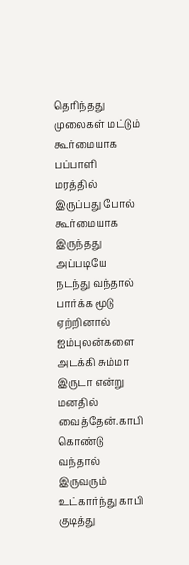தெரிந்தது முலைகள் மட்டும் கூர்மையாக பப்பாளி மரத்தில் இருப்பது போல் கூர்மையாக இருந்தது அப்படியே நடந்து வந்தால் பார்க்க மூடு ஏற்றினால் ஐம்புலன்களை அடக்கி சும்மா இருடா என்று மனதில் வைத்தேன்.காபி கொண்டு வந்தால் இருவரும் உட்கார்ந்து காபி குடித்து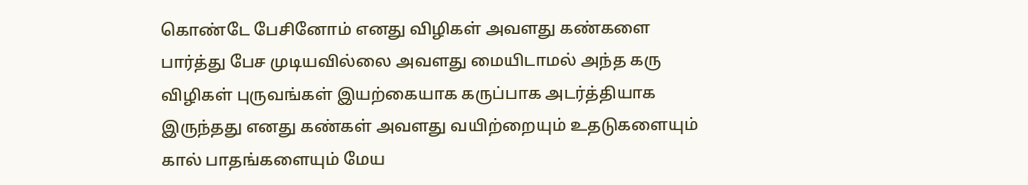கொண்டே பேசினோம் எனது விழிகள் அவளது கண்களை பார்த்து பேச முடியவில்லை அவளது மையிடாமல் அந்த கரு விழிகள் புருவங்கள் இயற்கையாக கருப்பாக அடர்த்தியாக இருந்தது எனது கண்கள் அவளது வயிற்றையும் உதடுகளையும் கால் பாதங்களையும் மேய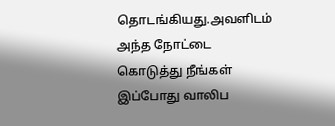தொடங்கியது.அவளிடம் அந்த நோட்டை கொடுத்து நீங்கள் இப்போது வாலிப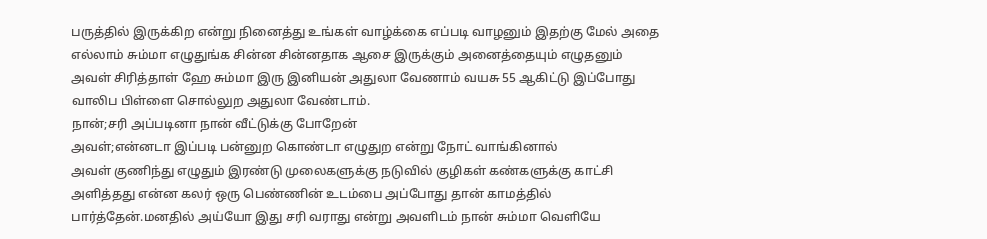பருத்தில் இருக்கிற என்று நினைத்து உங்கள் வாழ்க்கை எப்படி வாழனும் இதற்கு மேல் அதை எல்லாம் சும்மா எழுதுங்க சின்ன சின்னதாக ஆசை இருக்கும் அனைத்தையும் எழுதனும்
அவள் சிரித்தாள் ஹே சும்மா இரு இனியன் அதுலா வேணாம் வயசு 55 ஆகிட்டு இப்போது வாலிப பிள்ளை சொல்லுற அதுலா வேண்டாம்.
நான்;சரி அப்படினா நான் வீட்டுக்கு போறேன்
அவள்;என்னடா இப்படி பன்னுற கொண்டா எழுதுற என்று நோட் வாங்கினால்
அவள் குணிந்து எழுதும் இரண்டு முலைகளுக்கு நடுவில் குழிகள் கண்களுக்கு காட்சி அளித்தது என்ன கலர் ஒரு பெண்ணின் உடம்பை அப்போது தான் காமத்தில் பார்த்தேன்.மனதில் அய்யோ இது சரி வராது என்று அவளிடம் நான் சும்மா வெளியே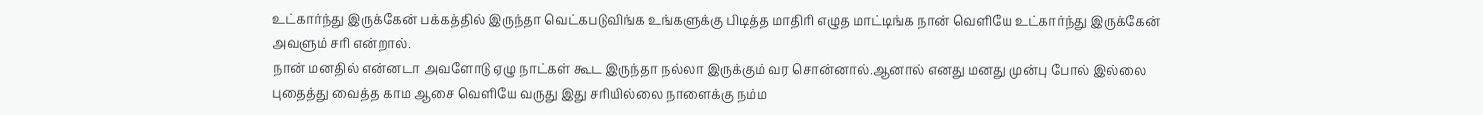உட்கார்ந்து இருக்கேன் பக்கத்தில் இருந்தா வெட்கபடுவிங்க உங்களுக்கு பிடித்த மாதிரி எழுத மாட்டிங்க நான் வெளியே உட்கார்ந்து இருக்கேன் அவளும் சரி என்றால்.
நான் மனதில் என்னடா அவளோடு ஏழு நாட்கள் கூட இருந்தா நல்லா இருக்கும் வர சொன்னால்.ஆனால் எனது மனது முன்பு போல் இல்லை புதைத்து வைத்த காம ஆசை வெளியே வருது இது சரியில்லை நாளைக்கு நம்ம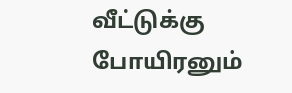வீட்டுக்கு போயிரனும்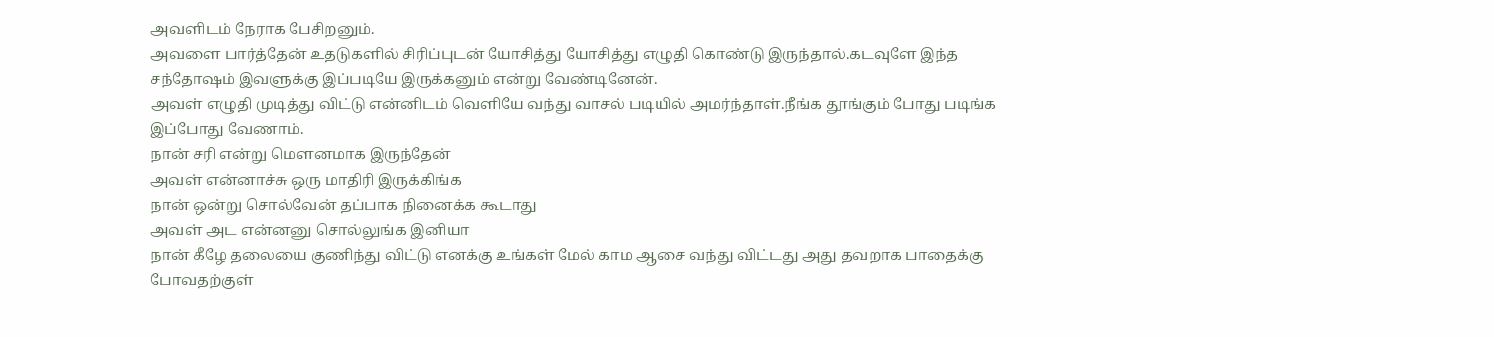அவளிடம் நேராக பேசிறனும்.
அவளை பார்த்தேன் உதடுகளில் சிரிப்புடன் யோசித்து யோசித்து எழுதி கொண்டு இருந்தால்.கடவுளே இந்த சந்தோஷம் இவளுக்கு இப்படியே இருக்கனும் என்று வேண்டினேன்.
அவள் எழுதி முடித்து விட்டு என்னிடம் வெளியே வந்து வாசல் படியில் அமர்ந்தாள்.நீங்க தூங்கும் போது படிங்க இப்போது வேணாம்.
நான் சரி என்று மௌனமாக இருந்தேன்
அவள் என்னாச்சு ஒரு மாதிரி இருக்கிங்க
நான் ஒன்று சொல்வேன் தப்பாக நினைக்க கூடாது
அவள் அட என்னனு சொல்லுங்க இனியா
நான் கீழே தலையை குணிந்து விட்டு எனக்கு உங்கள் மேல் காம ஆசை வந்து விட்டது அது தவறாக பாதைக்கு போவதற்குள்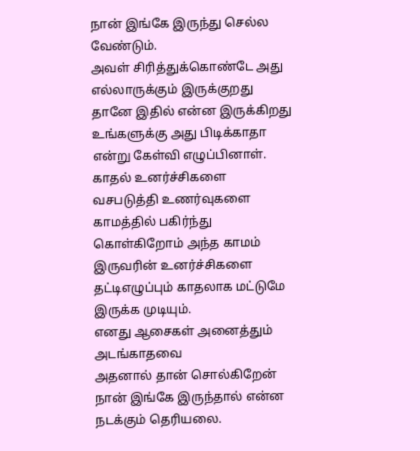நான் இங்கே இருந்து செல்ல வேண்டும்.
அவள் சிரித்துக்கொண்டே அது எல்லாருக்கும் இருக்குறது தானே இதில் என்ன இருக்கிறது உங்களுக்கு அது பிடிக்காதா என்று கேள்வி எழுப்பினாள்.
காதல் உனர்ச்சிகளை வசபடுத்தி உணர்வுகளை காமத்தில் பகிர்ந்து கொள்கிறோம் அந்த காமம் இருவரின் உனர்ச்சிகளை தட்டிஎழுப்பும் காதலாக மட்டுமே இருக்க முடியும்.
எனது ஆசைகள் அனைத்தும் அடங்காதவை
அதனால் தான் சொல்கிறேன் நான் இங்கே இருந்தால் என்ன நடக்கும் தெரியலை.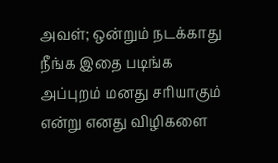அவள்; ஒன்றும் நடக்காது நீங்க இதை படிங்க அப்புறம் மனது சரியாகும் என்று எனது விழிகளை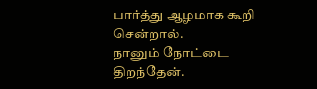பார்த்து ஆழமாக கூறி சென்றால்.
நானும் நோட்டை திறந்தேன்.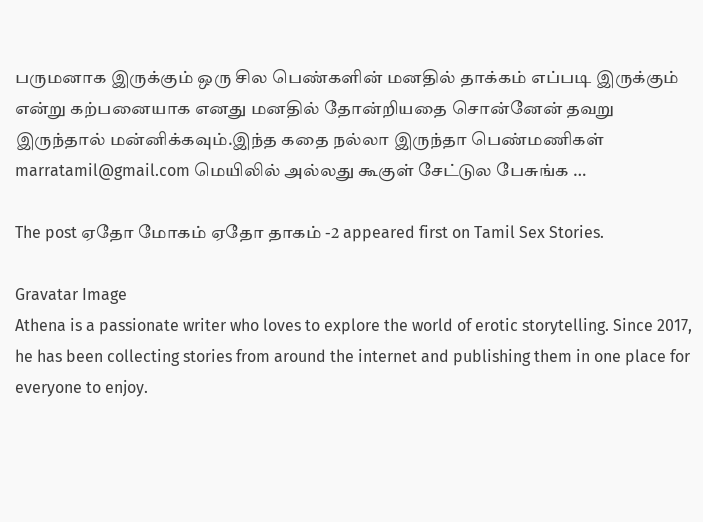பருமனாக இருக்கும் ஒரு சில பெண்களின் மனதில் தாக்கம் எப்படி இருக்கும் என்று கற்பனையாக எனது மனதில் தோன்றியதை சொன்னேன் தவறு இருந்தால் மன்னிக்கவும்.இந்த கதை நல்லா இருந்தா பெண்மணிகள்
marratamil@gmail.com மெயிலில் அல்லது கூகுள் சேட்டுல பேசுங்க …

The post ஏதோ மோகம் ஏதோ தாகம் -2 appeared first on Tamil Sex Stories.

Gravatar Image
Athena is a passionate writer who loves to explore the world of erotic storytelling. Since 2017, he has been collecting stories from around the internet and publishing them in one place for everyone to enjoy.